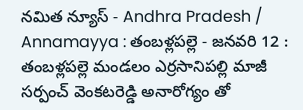నమిత న్యూస్ - Andhra Pradesh / Annamayya : తంబళ్లపల్లె - జనవరి 12 : తంబళ్లపల్లె మండలం ఎర్రసానిపల్లి మాజీ సర్పంచ్ వెంకటరెడ్డి అనారోగ్యం తో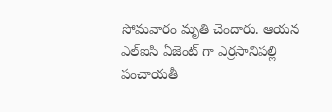సోమవారం మృతి చెందారు. ఆయన ఎల్ఐసి ఏజెంట్ గా ఎర్రసానిపల్లి పంచాయతీ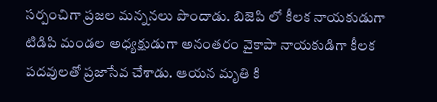సర్పంచిగా ప్రజల మన్ననలు పొందాడు. బిజెపి లో కీలక నాయకుడుగా టిడిపి మండల అధ్యక్షుడుగా అనంతరం వైకాపా నాయకుడిగా కీలక పదవులతో ప్రజాసేవ చేశాడు. ఆయన మృతి కి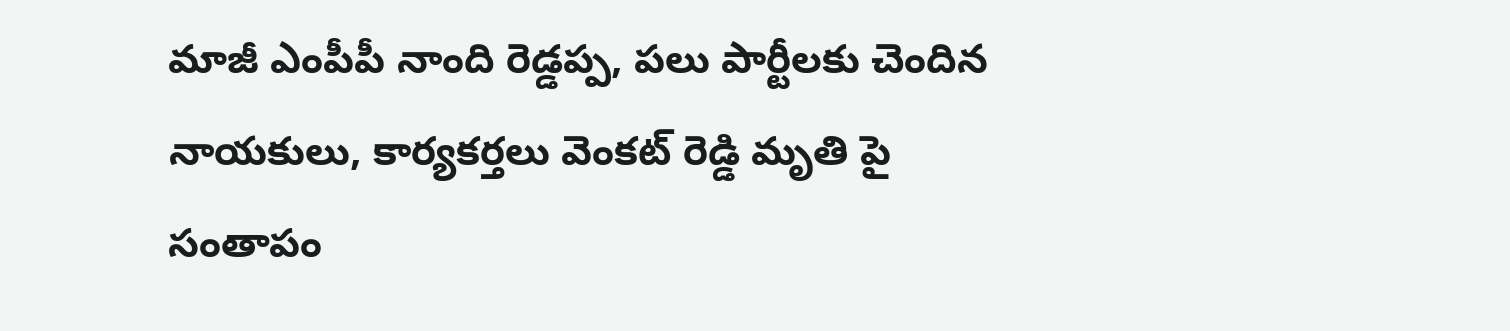మాజీ ఎంపీపీ నాంది రెడ్డప్ప, పలు పార్టీలకు చెందిన నాయకులు, కార్యకర్తలు వెంకట్ రెడ్డి మృతి పై సంతాపం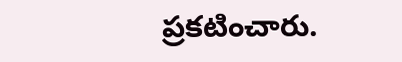ప్రకటించారు.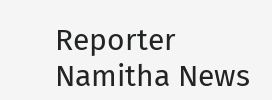Reporter
Namitha News